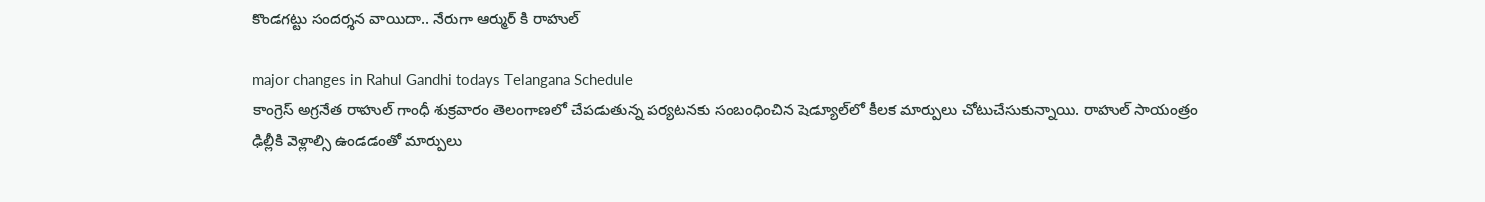కొండగట్టు సందర్శన వాయిదా.. నేరుగా ఆర్ముర్ కి రాహుల్

major changes in Rahul Gandhi todays Telangana Schedule
కాంగ్రెస్ అగ్రనేత రాహుల్ గాంధీ శుక్రవారం తెలంగాణలో చేపడుతున్న పర్యటనకు సంబంధించిన షెడ్యూల్‌లో కీలక మార్పులు చోటుచేసుకున్నాయి. రాహుల్ సాయంత్రం ఢిల్లీకి వెళ్లాల్సి ఉండడంతో మార్పులు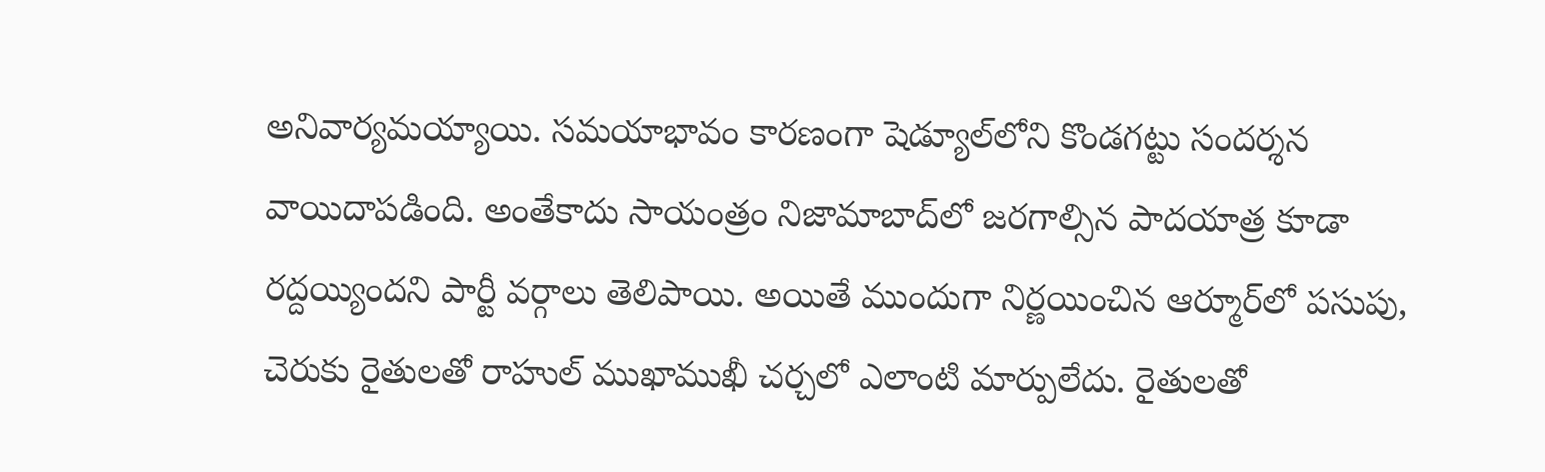అనివార్యమయ్యాయి. సమయాభావం కారణంగా షెడ్యూల్‌లోని కొండగట్టు సందర్శన వాయిదాపడింది. అంతేకాదు సాయంత్రం నిజామాబాద్‌లో జరగాల్సిన పాదయాత్ర కూడా రద్దయ్యిందని పార్టీ వర్గాలు తెలిపాయి. అయితే ముందుగా నిర్ణయించిన ఆర్మూర్‌లో పసుపు, చెరుకు రైతులతో రాహుల్ ముఖాముఖీ చర్చలో ఎలాంటి మార్పులేదు. రైతులతో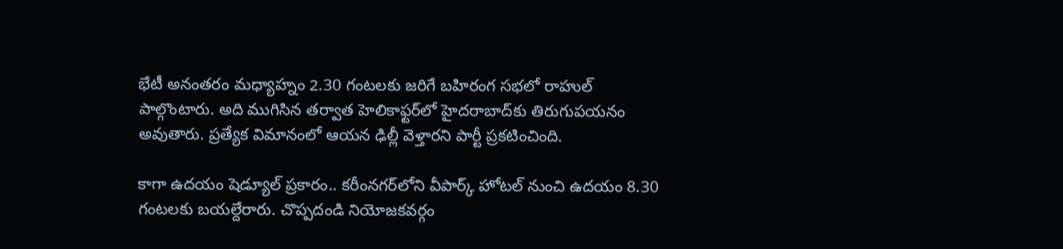భేటీ అనంతరం మధ్యాహ్నం 2.30 గంటలకు జరిగే బహిరంగ సభలో రాహుల్ పాల్గొంటారు. అది ముగిసిన తర్వాత హెలికాఫ్టర్‌లో హైదరాబాద్‌కు తిరుగుపయనం అవుతారు. ప్రత్యేక విమానంలో ఆయన ఢిల్లీ వెళ్తారని పార్టీ ప్రకటించింది.

కాగా ఉదయం షెడ్యూల్ ప్రకారం.. కరీంనగర్‌లోని వీపార్క్ హోటల్ నుంచి ఉదయం 8.30 గంటలకు బయల్దేరారు. చొప్పదండి నియోజకవర్గం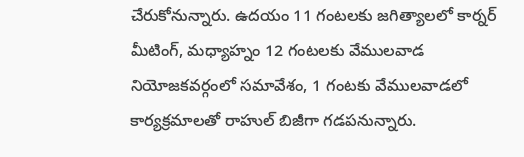చేరుకోనున్నారు. ఉదయం 11 గంటలకు జగిత్యాలలో కార్నర్ మీటింగ్‌, మధ్యాహ్నం 12 గంటలకు వేములవాడ నియోజకవర్గంలో సమావేశం, 1 గంటకు వేములవాడలో కార్యక్రమాలతో రాహుల్ బిజీగా గడపనున్నారు.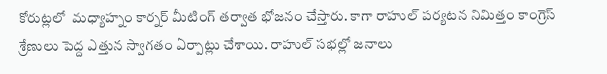కోరుట్లలో  మధ్యాహ్నం కార్నర్ మీటింగ్ తర్వాత భోజనం చేస్తారు. కాగా రాహుల్ పర్యటన నిమిత్తం కాంగ్రెస్ శ్రేణులు పెద్ద ఎత్తున స్వాగతం ఏర్పాట్లు చేశాయి. రాహుల్ సభల్లో జనాలు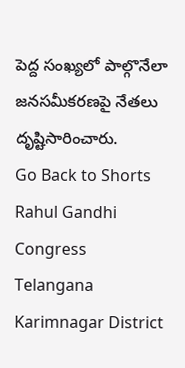పెద్ద సంఖ్యలో పాల్గొనేలా జనసమీకరణపై నేతలు దృష్టిసారించారు.
Go Back to Shorts
Rahul Gandhi
Congress
Telangana
Karimnagar District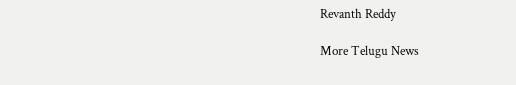Revanth Reddy

More Telugu News